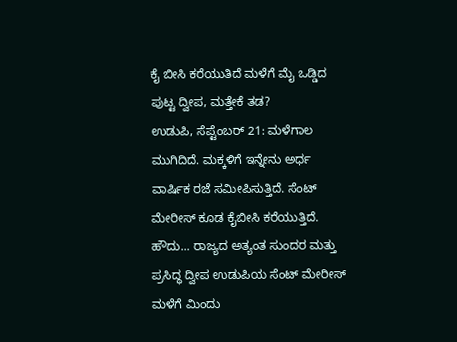ಕೈ ಬೀಸಿ ಕರೆಯುತಿದೆ ಮಳೆಗೆ ಮೈ ಒಡ್ಡಿದ ಪುಟ್ಟ ದ್ವೀಪ, ಮತ್ತೇಕೆ ತಡ?
ಉಡುಪಿ, ಸೆಪ್ಟೆಂಬರ್ 21: ಮಳೆಗಾಲ ಮುಗಿದಿದೆ. ಮಕ್ಕಳಿಗೆ ಇನ್ನೇನು ಅರ್ಧ ವಾರ್ಷಿಕ ರಜೆ ಸಮೀಪಿಸುತ್ತಿದೆ. ಸೆಂಟ್ ಮೇರೀಸ್ ಕೂಡ ಕೈಬೀಸಿ ಕರೆಯುತ್ತಿದೆ. ಹೌದು... ರಾಜ್ಯದ ಅತ್ಯಂತ ಸುಂದರ ಮತ್ತು ಪ್ರಸಿದ್ಧ ದ್ವೀಪ ಉಡುಪಿಯ ಸೆಂಟ್ ಮೇರೀಸ್ ಮಳೆಗೆ ಮಿಂದು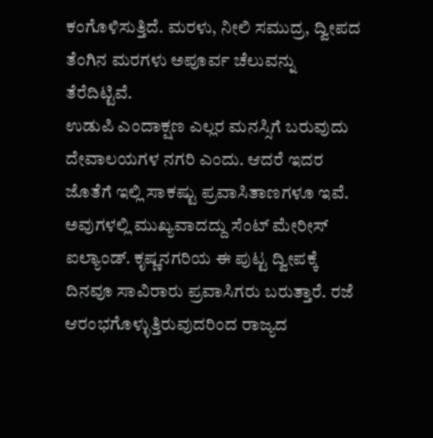ಕಂಗೊಳಿಸುತ್ತಿದೆ. ಮರಳು, ನೀಲಿ ಸಮುದ್ರ, ದ್ವೀಪದ ತೆಂಗಿನ ಮರಗಳು ಅಪೂರ್ವ ಚೆಲುವನ್ನು ತೆರೆದಿಟ್ಟಿವೆ.
ಉಡುಪಿ ಎಂದಾಕ್ಷಣ ಎಲ್ಲರ ಮನಸ್ಸಿಗೆ ಬರುವುದು ದೇವಾಲಯಗಳ ನಗರಿ ಎಂದು. ಆದರೆ ಇದರ ಜೊತೆಗೆ ಇಲ್ಲಿ ಸಾಕಷ್ಟು ಪ್ರವಾಸಿತಾಣಗಳೂ ಇವೆ. ಅವುಗಳಲ್ಲಿ ಮುಖ್ಯವಾದದ್ದು ಸೆಂಟ್ ಮೇರೀಸ್ ಐಲ್ಯಾಂಡ್. ಕೃಷ್ಣನಗರಿಯ ಈ ಪುಟ್ಟ ದ್ವೀಪಕ್ಕೆ ದಿನವೂ ಸಾವಿರಾರು ಪ್ರವಾಸಿಗರು ಬರುತ್ತಾರೆ. ರಜೆ ಆರಂಭಗೊಳ್ಳುತ್ತಿರುವುದರಿಂದ ರಾಜ್ಯದ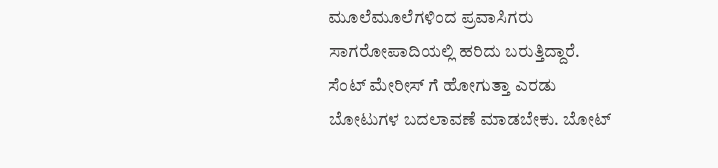ಮೂಲೆಮೂಲೆಗಳಿಂದ ಪ್ರವಾಸಿಗರು ಸಾಗರೋಪಾದಿಯಲ್ಲಿ ಹರಿದು ಬರುತ್ತಿದ್ದಾರೆ.
ಸೆಂಟ್ ಮೇರೀಸ್ ಗೆ ಹೋಗುತ್ತಾ ಎರಡು ಬೋಟುಗಳ ಬದಲಾವಣೆ ಮಾಡಬೇಕು. ಬೋಟ್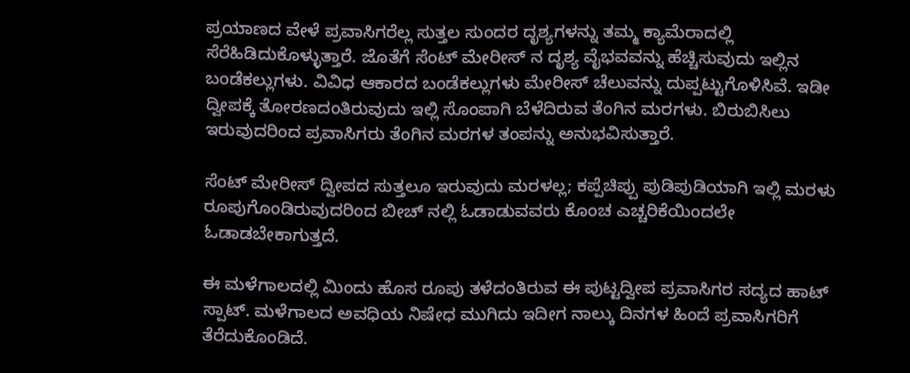ಪ್ರಯಾಣದ ವೇಳೆ ಪ್ರವಾಸಿಗರೆಲ್ಲ ಸುತ್ತಲ ಸುಂದರ ದೃಶ್ಯಗಳನ್ನು ತಮ್ಮ ಕ್ಯಾಮೆರಾದಲ್ಲಿ ಸೆರೆಹಿಡಿದುಕೊಳ್ಳುತ್ತಾರೆ. ಜೊತೆಗೆ ಸೆಂಟ್ ಮೇರೀಸ್ ನ ದೃಶ್ಯ ವೈಭವವನ್ನು ಹೆಚ್ಚಿಸುವುದು ಇಲ್ಲಿನ ಬಂಡೆಕಲ್ಲುಗಳು. ವಿವಿಧ ಆಕಾರದ ಬಂಡೆಕಲ್ಲುಗಳು ಮೇರೀಸ್ ಚೆಲುವನ್ನು ದುಪ್ಪಟ್ಟುಗೊಳಿಸಿವೆ. ಇಡೀ ದ್ವೀಪಕ್ಕೆ ತೋರಣದಂತಿರುವುದು ಇಲ್ಲಿ ಸೊಂಪಾಗಿ ಬೆಳೆದಿರುವ ತೆಂಗಿನ ಮರಗಳು. ಬಿರುಬಿಸಿಲು ಇರುವುದರಿಂದ ಪ್ರವಾಸಿಗರು ತೆಂಗಿನ ಮರಗಳ ತಂಪನ್ನು ಅನುಭವಿಸುತ್ತಾರೆ.

ಸೆಂಟ್ ಮೇರೀಸ್ ದ್ವೀಪದ ಸುತ್ತಲೂ ಇರುವುದು ಮರಳಲ್ಲ; ಕಪ್ಪೆಚಿಪ್ಪು ಪುಡಿಪುಡಿಯಾಗಿ ಇಲ್ಲಿ ಮರಳು ರೂಪುಗೊಂಡಿರುವುದರಿಂದ ಬೀಚ್ ನಲ್ಲಿ ಓಡಾಡುವವರು ಕೊಂಚ ಎಚ್ಚರಿಕೆಯಿಂದಲೇ ಓಡಾಡಬೇಕಾಗುತ್ತದೆ.

ಈ ಮಳೆಗಾಲದಲ್ಲಿ ಮಿಂದು ಹೊಸ ರೂಪು ತಳೆದಂತಿರುವ ಈ ಪುಟ್ಟದ್ವೀಪ ಪ್ರವಾಸಿಗರ ಸದ್ಯದ ಹಾಟ್ ಸ್ಪಾಟ್. ಮಳೆಗಾಲದ ಅವಧಿಯ ನಿಷೇಧ ಮುಗಿದು ಇದೀಗ ನಾಲ್ಕು ದಿನಗಳ ಹಿಂದೆ ಪ್ರವಾಸಿಗರಿಗೆ ತೆರೆದುಕೊಂಡಿದೆ.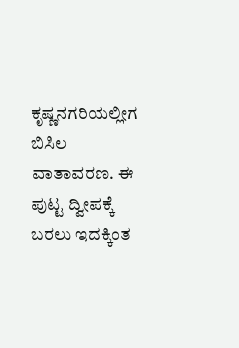ಕೃಷ್ಣನಗರಿಯಲ್ಲೀಗ ಬಿಸಿಲ ವಾತಾವರಣ. ಈ ಪುಟ್ಟ ದ್ವೀಪಕ್ಕೆ ಬರಲು ಇದಕ್ಕಿಂತ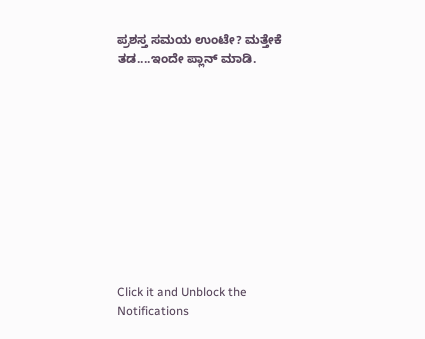ಪ್ರಶಸ್ತ ಸಮಯ ಉಂಟೇ? ಮತ್ತೇಕೆ ತಡ....ಇಂದೇ ಪ್ಲಾನ್ ಮಾಡಿ.











Click it and Unblock the Notifications